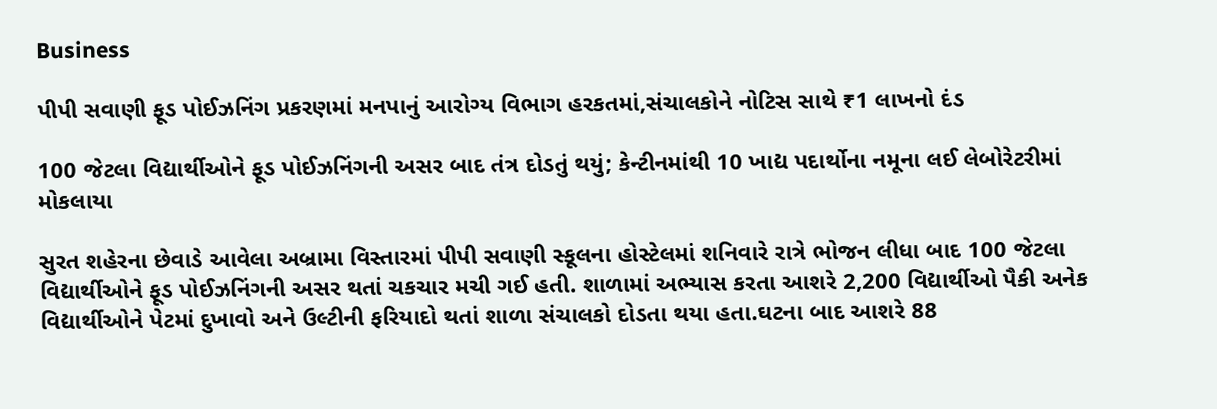Business

પીપી સવાણી ફૂડ પોઈઝનિંગ પ્રકરણમાં મનપાનું આરોગ્ય વિભાગ હરકતમાં,સંચાલકોને નોટિસ સાથે ₹1 લાખનો દંડ

100 જેટલા વિદ્યાર્થીઓને ફૂડ પોઈઝનિંગની અસર બાદ તંત્ર દોડતું થયું; કેન્ટીનમાંથી 10 ખાદ્ય પદાર્થોના નમૂના લઈ લેબોરેટરીમાં મોકલાયા

સુરત શહેરના છેવાડે આવેલા અબ્રામા વિસ્તારમાં પીપી સવાણી સ્કૂલના હોસ્ટેલમાં શનિવારે રાત્રે ભોજન લીધા બાદ 100 જેટલા વિદ્યાર્થીઓને ફૂડ પોઈઝનિંગની અસર થતાં ચકચાર મચી ગઈ હતી. શાળામાં અભ્યાસ કરતા આશરે 2,200 વિદ્યાર્થીઓ પૈકી અનેક વિદ્યાર્થીઓને પેટમાં દુખાવો અને ઉલ્ટીની ફરિયાદો થતાં શાળા સંચાલકો દોડતા થયા હતા.ઘટના બાદ આશરે 88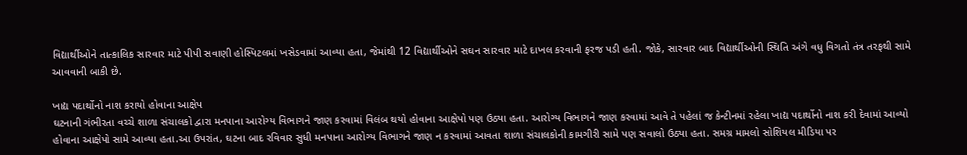વિદ્યાર્થીઓને તાત્કાલિક સારવાર માટે પીપી સવાણી હોસ્પિટલમાં ખસેડવામાં આવ્યા હતા, જેમાંથી 12 વિદ્યાર્થીઓને સઘન સારવાર માટે દાખલ કરવાની ફરજ પડી હતી. જોકે, સારવાર બાદ વિદ્યાર્થીઓની સ્થિતિ અંગે વધુ વિગતો તંત્ર તરફથી સામે આવવાની બાકી છે.

ખાદ્ય પદાર્થોનો નાશ કરાયો હોવાના આક્ષેપ
ઘટનાની ગંભીરતા વચ્ચે શાળા સંચાલકો દ્વારા મનપાના આરોગ્ય વિભાગને જાણ કરવામાં વિલંબ થયો હોવાના આક્ષેપો પણ ઉઠ્યા હતા. આરોગ્ય વિભાગને જાણ કરવામાં આવે તે પહેલાં જ કેન્ટીનમાં રહેલા ખાદ્ય પદાર્થોનો નાશ કરી દેવામાં આવ્યો હોવાના આક્ષેપો સામે આવ્યા હતા.આ ઉપરાંત, ઘટના બાદ રવિવાર સુધી મનપાના આરોગ્ય વિભાગને જાણ ન કરવામાં આવતા શાળા સંચાલકોની કામગીરી સામે પણ સવાલો ઉઠ્યા હતા. સમગ્ર મામલો સોશિયલ મીડિયા પર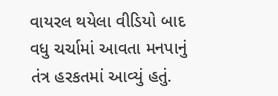વાયરલ થયેલા વીડિયો બાદ વધુ ચર્ચામાં આવતા મનપાનું તંત્ર હરકતમાં આવ્યું હતું.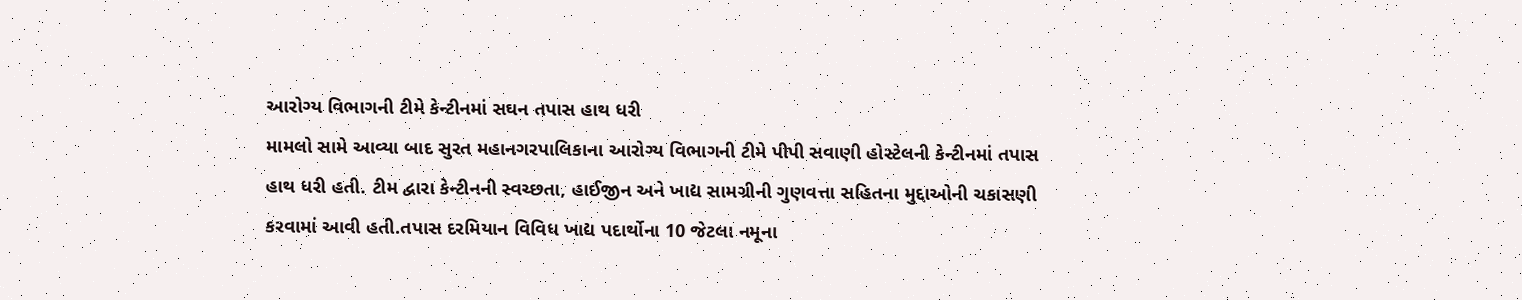આરોગ્ય વિભાગની ટીમે કેન્ટીનમાં સઘન તપાસ હાથ ધરી
મામલો સામે આવ્યા બાદ સુરત મહાનગરપાલિકાના આરોગ્ય વિભાગની ટીમે પીપી સવાણી હોસ્ટેલની કેન્ટીનમાં તપાસ હાથ ધરી હતી. ટીમ દ્વારા કેન્ટીનની સ્વચ્છતા, હાઈજીન અને ખાદ્ય સામગ્રીની ગુણવત્તા સહિતના મુદ્દાઓની ચકાસણી કરવામાં આવી હતી.તપાસ દરમિયાન વિવિધ ખાદ્ય પદાર્થોના 10 જેટલા નમૂના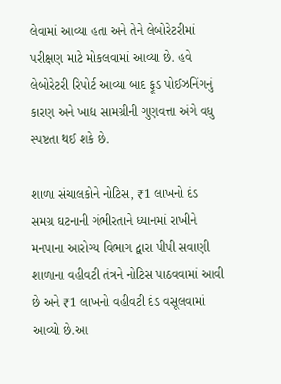લેવામાં આવ્યા હતા અને તેને લેબોરેટરીમાં પરીક્ષણ માટે મોકલવામાં આવ્યા છે. હવે લેબોરેટરી રિપોર્ટ આવ્યા બાદ ફૂડ પોઈઝનિંગનું કારણ અને ખાદ્ય સામગ્રીની ગુણવત્તા અંગે વધુ સ્પષ્ટતા થઈ શકે છે.

શાળા સંચાલકોને નોટિસ, ₹1 લાખનો દંડ
સમગ્ર ઘટનાની ગંભીરતાને ધ્યાનમાં રાખીને મનપાના આરોગ્ય વિભાગ દ્વારા પીપી સવાણી શાળાના વહીવટી તંત્રને નોટિસ પાઠવવામાં આવી છે અને ₹1 લાખનો વહીવટી દંડ વસૂલવામાં આવ્યો છે.આ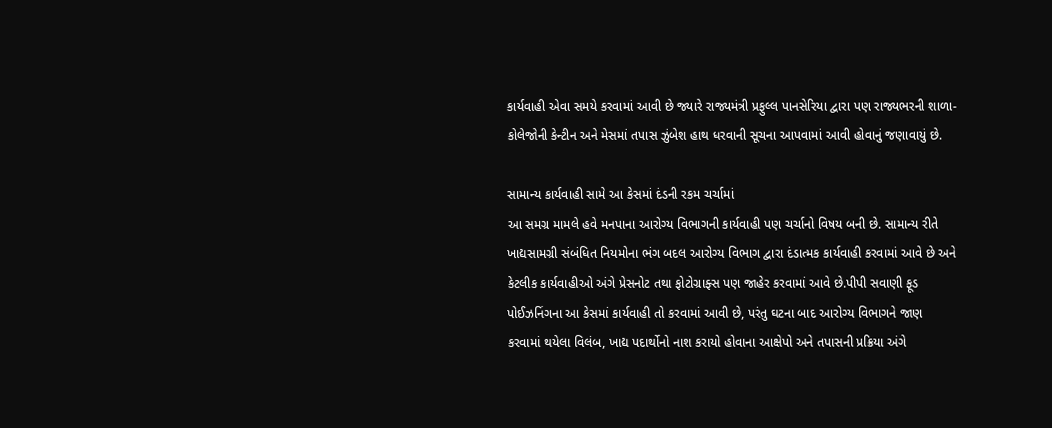કાર્યવાહી એવા સમયે કરવામાં આવી છે જ્યારે રાજ્યમંત્રી પ્રફુલ્લ પાનસેરિયા દ્વારા પણ રાજ્યભરની શાળા-કોલેજોની કેન્ટીન અને મેસમાં તપાસ ઝુંબેશ હાથ ધરવાની સૂચના આપવામાં આવી હોવાનું જણાવાયું છે.

સામાન્ય કાર્યવાહી સામે આ કેસમાં દંડની રકમ ચર્ચામાં
આ સમગ્ર મામલે હવે મનપાના આરોગ્ય વિભાગની કાર્યવાહી પણ ચર્ચાનો વિષય બની છે. સામાન્ય રીતે ખાદ્યસામગ્રી સંબંધિત નિયમોના ભંગ બદલ આરોગ્ય વિભાગ દ્વારા દંડાત્મક કાર્યવાહી કરવામાં આવે છે અને કેટલીક કાર્યવાહીઓ અંગે પ્રેસનોટ તથા ફોટોગ્રાફ્સ પણ જાહેર કરવામાં આવે છે.પીપી સવાણી ફૂડ પોઈઝનિંગના આ કેસમાં કાર્યવાહી તો કરવામાં આવી છે, પરંતુ ઘટના બાદ આરોગ્ય વિભાગને જાણ કરવામાં થયેલા વિલંબ, ખાદ્ય પદાર્થોનો નાશ કરાયો હોવાના આક્ષેપો અને તપાસની પ્રક્રિયા અંગે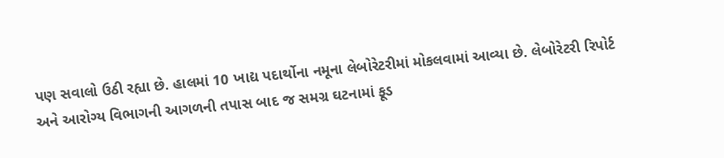પણ સવાલો ઉઠી રહ્યા છે. હાલમાં 10 ખાદ્ય પદાર્થોના નમૂના લેબોરેટરીમાં મોકલવામાં આવ્યા છે. લેબોરેટરી રિપોર્ટ અને આરોગ્ય વિભાગની આગળની તપાસ બાદ જ સમગ્ર ઘટનામાં ફૂડ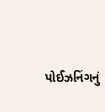પોઈઝનિંગનું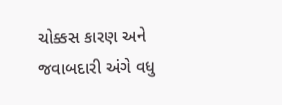ચોક્કસ કારણ અને જવાબદારી અંગે વધુ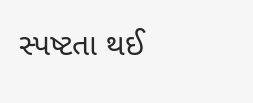સ્પષ્ટતા થઈ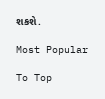શકશે.

Most Popular

To Top